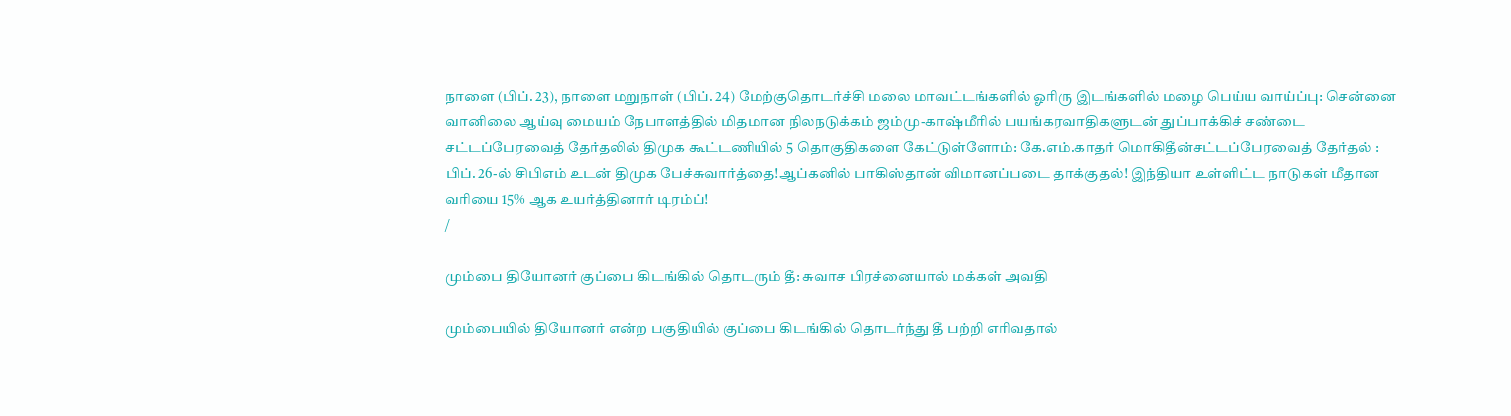நாளை (பிப். 23), நாளை மறுநாள் (பிப். 24) மேற்குதொடர்ச்சி மலை மாவட்டங்களில் ஓரிரு இடங்களில் மழை பெய்ய வாய்ப்பு: சென்னை வானிலை ஆய்வு மையம் நேபாளத்தில் மிதமான நிலநடுக்கம் ஜம்மு-காஷ்மீரில் பயங்கரவாதிகளுடன் துப்பாக்கிச் சண்டை சட்டப்பேரவைத் தேர்தலில் திமுக கூட்டணியில் 5 தொகுதிகளை கேட்டுள்ளோம்: கே.எம்.காதர் மொகிதீன்சட்டப்பேரவைத் தேர்தல் : பிப். 26-ல் சிபிஎம் உடன் திமுக பேச்சுவார்த்தை!ஆப்கனில் பாகிஸ்தான் விமானப்படை தாக்குதல்! இந்தியா உள்ளிட்ட நாடுகள் மீதான வரியை 15% ஆக உயர்த்தினார் டிரம்ப்!
/

மும்பை தியோனர் குப்பை கிடங்கில் தொடரும் தீ: சுவாச பிரச்னையால் மக்கள் அவதி

மும்பையில் தியோனர் என்ற பகுதியில் குப்பை கிடங்கில் தொடர்ந்து தீ பற்றி எரிவதால்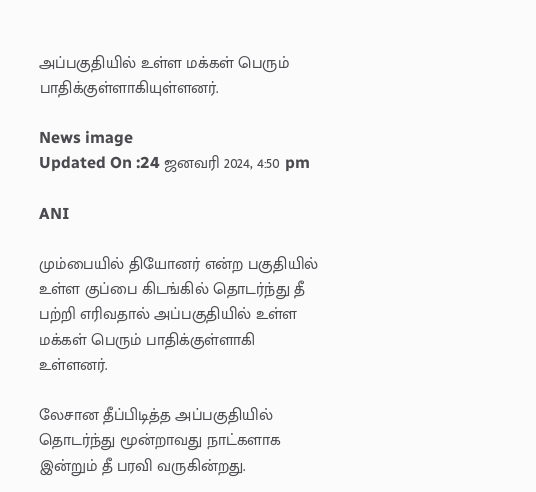அப்பகுதியில் உள்ள மக்கள் பெரும் பாதிக்குள்ளாகியுள்ளனர்.

News image
Updated On :24 ஜனவரி 2024, 4:50 pm

ANI

மும்பையில் தியோனர் என்ற பகுதியில் உள்ள குப்பை கிடங்கில் தொடர்ந்து தீ பற்றி எரிவதால் அப்பகுதியில் உள்ள மக்கள் பெரும் பாதிக்குள்ளாகி உள்ளனர்.

லேசான தீப்பிடித்த அப்பகுதியில் தொடர்ந்து மூன்றாவது நாட்களாக இன்றும் தீ பரவி வருகின்றது.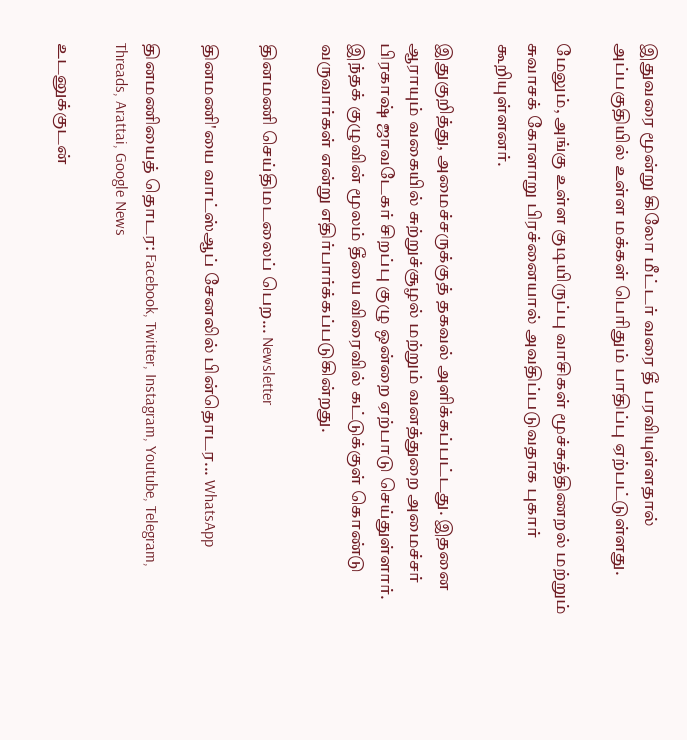இதுவரை மூன்று கிலோ மீட்டர் வரை தீ பரவியுள்ளதால் அப்பகுதியில் உள்ள மக்கள் பெரிதும் பாதிப்பு ஏற்பட்டுள்ளது.

மேலும், அங்கு உள்ள குடியிருப்பு வாசிகள் மூச்சுத்திணறல் மற்றும் சுவாசக் கோளாறு பிரச்னையால் அவதிப்படுவதாக புகார் கூறியுள்ளனர்.

இதுகுறித்து, அமைச்சருக்குத் தகவல் அளிக்கப்பட்டது. இதனை ஆராயும் வகையில் சுற்றுச்சூழல் மற்றும் வனத்துறை அமைச்சர் பிரகாஷ் ஜாவடேகர் சிறப்பு குழு ஒன்றை ஏற்பாடு செய்துள்ளார். இந்தக் குழுவின் மூலம் தீயை விரைவில் கட்டுக்குள் கொண்டு வருவார்கள் என்று எதிர்பார்க்கப்படுகின்றது.

தினமணி செய்திமடலைப் பெற... Newsletter

தினமணி'யை வாட்ஸ்ஆப் சேனலில் பின்தொடர... WhatsApp

தினமணியைத் தொடர: Facebook, Twitter, Instagram, Youtube, Telegram, Threads, Arattai, Google News

உடனுக்குடன்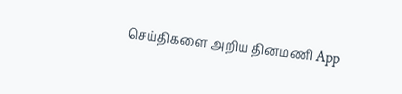செய்திகளை அறிய தினமணி App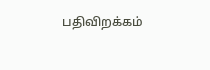பதிவிறக்கம்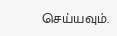செய்யவும்.